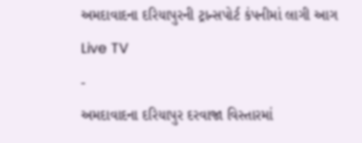અમદાવાદના દરિયાપુરની ટ્રાન્સપોર્ટ કંપનીમાં લાગી આગ
Live TV
-
અમદાવાદના દરિયાપુર દરવાજા વિસ્તારમાં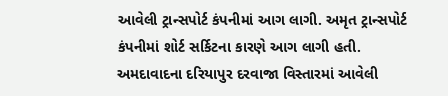આવેલી ટ્રાન્સપોર્ટ કંપનીમાં આગ લાગી. અમૃત ટ્રાન્સપોર્ટ કંપનીમાં શોર્ટ સર્કિટના કારણે આગ લાગી હતી.
અમદાવાદના દરિયાપુર દરવાજા વિસ્તારમાં આવેલી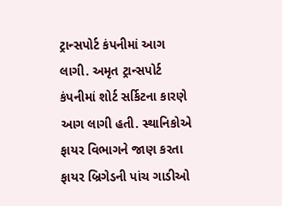ટ્રાન્સપોર્ટ કંપનીમાં આગ લાગી. અમૃત ટ્રાન્સપોર્ટ કંપનીમાં શોર્ટ સર્કિટના કારણે આગ લાગી હતી. સ્થાનિકોએ ફાયર વિભાગને જાણ કરતા ફાયર બ્રિગેડની પાંચ ગાડીઓ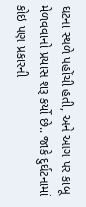ઘટના સ્થળે પહોંચી હતી, અને આગ પર કાબૂ મેળવવાનો પ્રયાસ શરૂ કર્યો છે.. જાકે દુર્ઘટનામાં કોઇ પણ પ્રકારની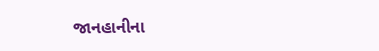જાનહાનીના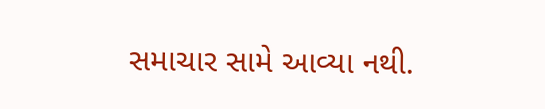સમાચાર સામે આવ્યા નથી.